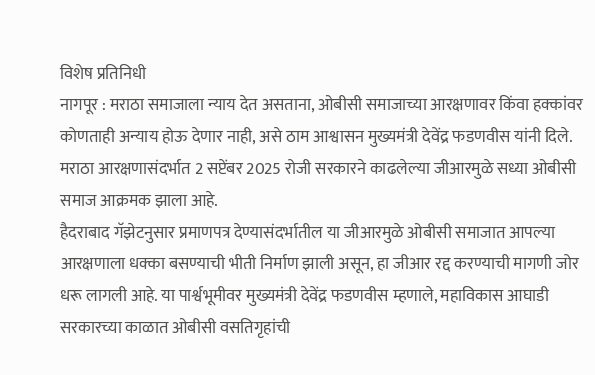विशेष प्रतिनिधी
नागपूर : मराठा समाजाला न्याय देत असताना, ओबीसी समाजाच्या आरक्षणावर किंवा हक्कांवर कोणताही अन्याय होऊ देणार नाही, असे ठाम आश्वासन मुख्यमंत्री देवेंद्र फडणवीस यांनी दिले.
मराठा आरक्षणासंदर्भात 2 सप्टेंबर 2025 रोजी सरकारने काढलेल्या जीआरमुळे सध्या ओबीसी समाज आक्रमक झाला आहे.
हैदराबाद गॅझेटनुसार प्रमाणपत्र देण्यासंदर्भातील या जीआरमुळे ओबीसी समाजात आपल्या आरक्षणाला धक्का बसण्याची भीती निर्माण झाली असून, हा जीआर रद्द करण्याची मागणी जोर धरू लागली आहे. या पार्श्वभूमीवर मुख्यमंत्री देवेंद्र फडणवीस म्हणाले, महाविकास आघाडी सरकारच्या काळात ओबीसी वसतिगृहांची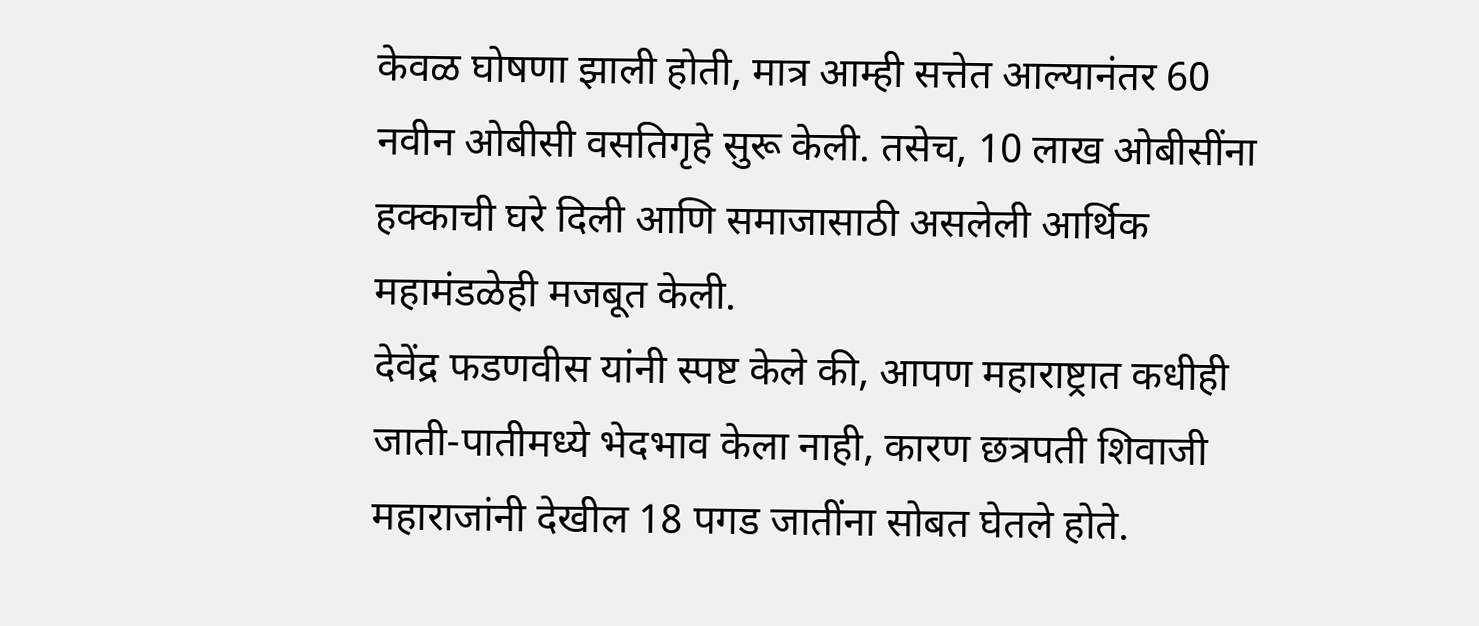केवळ घोषणा झाली होती, मात्र आम्ही सत्तेत आल्यानंतर 60 नवीन ओबीसी वसतिगृहे सुरू केली. तसेच, 10 लाख ओबीसींना हक्काची घरे दिली आणि समाजासाठी असलेली आर्थिक महामंडळेही मजबूत केली.
देवेंद्र फडणवीस यांनी स्पष्ट केले की, आपण महाराष्ट्रात कधीही जाती-पातीमध्ये भेदभाव केला नाही, कारण छत्रपती शिवाजी महाराजांनी देखील 18 पगड जातींना सोबत घेतले होते.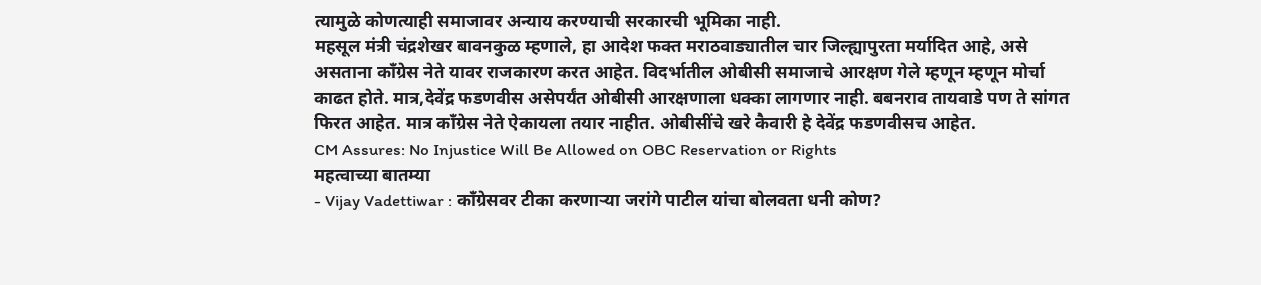त्यामुळे कोणत्याही समाजावर अन्याय करण्याची सरकारची भूमिका नाही.
महसूल मंत्री चंद्रशेखर बावनकुळ म्हणाले, हा आदेश फक्त मराठवाड्यातील चार जिल्ह्यापुरता मर्यादित आहे, असे असताना काँग्रेस नेते यावर राजकारण करत आहेत. विदर्भातील ओबीसी समाजाचे आरक्षण गेले म्हणून म्हणून मोर्चा काढत होते. मात्र,देवेंद्र फडणवीस असेपर्यंत ओबीसी आरक्षणाला धक्का लागणार नाही. बबनराव तायवाडे पण ते सांगत फिरत आहेत. मात्र काँग्रेस नेते ऐकायला तयार नाहीत. ओबीसींचे खरे कैवारी हे देवेंद्र फडणवीसच आहेत.
CM Assures: No Injustice Will Be Allowed on OBC Reservation or Rights
महत्वाच्या बातम्या
- Vijay Vadettiwar : कॉंग्रेसवर टीका करणाऱ्या जरांगे पाटील यांचा बोलवता धनी कोण?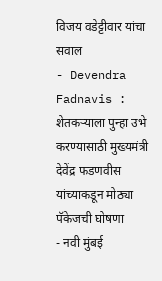विजय वडेट्टीवार यांचा सवाल
- Devendra Fadnavis : शेतकऱ्याला पुन्हा उभे करण्यासाठी मुख्यमंत्री देवेंद्र फडणवीस यांच्याकडून मोठ्या पॅकेजची घोषणा
- नवी मुंबई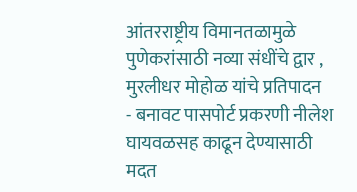आंतरराष्ट्रीय विमानतळामुळे पुणेकरांसाठी नव्या संधींचे द्वार , मुरलीधर मोहोळ यांचे प्रतिपादन
- बनावट पासपोर्ट प्रकरणी नीलेश घायवळसह काढून देण्यासाठी मदत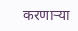करणाऱ्या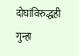दोघांविरुद्धही गुन्हा